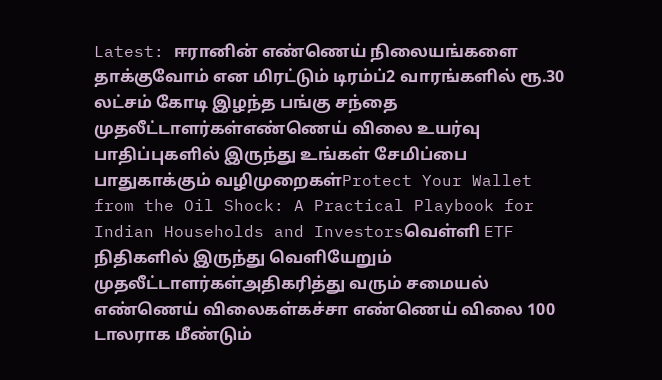Latest: ஈரானின் எண்ணெய் நிலையங்களை தாக்குவோம் என மிரட்டும் டிரம்ப்2 வாரங்களில் ரூ.30 லட்சம் கோடி இழந்த பங்கு சந்தை முதலீட்டாளர்கள்எண்ணெய் விலை உயர்வு பாதிப்புகளில் இருந்து உங்கள் சேமிப்பை பாதுகாக்கும் வழிமுறைகள்Protect Your Wallet from the Oil Shock: A Practical Playbook for Indian Households and Investorsவெள்ளி ETF நிதிகளில் இருந்து வெளியேறும் முதலீட்டாளர்கள்அதிகரித்து வரும் சமையல் எண்ணெய் விலைகள்கச்சா எண்ணெய் விலை 100 டாலராக மீண்டும்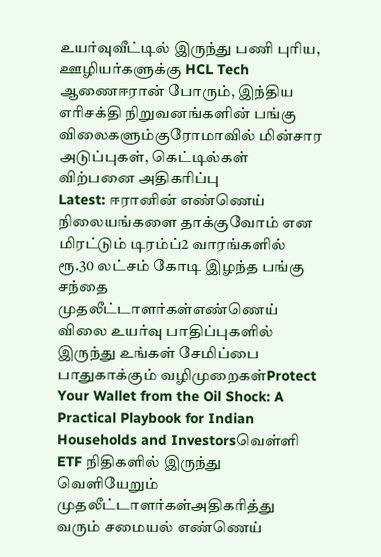உயர்வுவீட்டில் இருந்து பணி புரிய, ஊழியர்களுக்கு HCL Tech ஆணைஈரான் போரும், இந்திய எரிசக்தி நிறுவனங்களின் பங்கு விலைகளும்குரோமாவில் மின்சார அடுப்புகள், கெட்டில்கள் விற்பனை அதிகரிப்பு
Latest: ஈரானின் எண்ணெய் நிலையங்களை தாக்குவோம் என மிரட்டும் டிரம்ப்2 வாரங்களில் ரூ.30 லட்சம் கோடி இழந்த பங்கு சந்தை முதலீட்டாளர்கள்எண்ணெய் விலை உயர்வு பாதிப்புகளில் இருந்து உங்கள் சேமிப்பை பாதுகாக்கும் வழிமுறைகள்Protect Your Wallet from the Oil Shock: A Practical Playbook for Indian Households and Investorsவெள்ளி ETF நிதிகளில் இருந்து வெளியேறும் முதலீட்டாளர்கள்அதிகரித்து வரும் சமையல் எண்ணெய்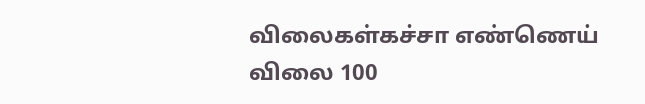விலைகள்கச்சா எண்ணெய் விலை 100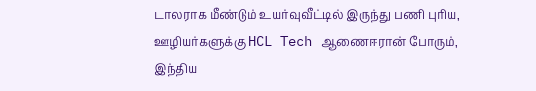டாலராக மீண்டும் உயர்வுவீட்டில் இருந்து பணி புரிய, ஊழியர்களுக்கு HCL Tech ஆணைஈரான் போரும், இந்திய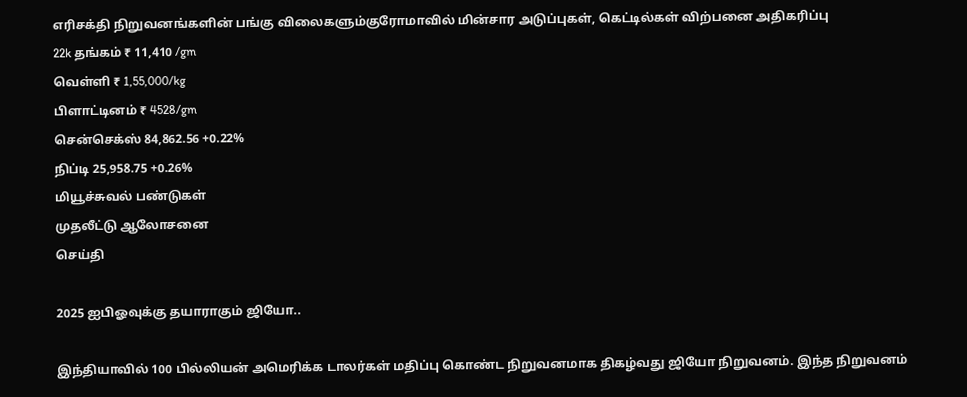எரிசக்தி நிறுவனங்களின் பங்கு விலைகளும்குரோமாவில் மின்சார அடுப்புகள், கெட்டில்கள் விற்பனை அதிகரிப்பு
22k தங்கம் ₹ 11,410 /gm
வெள்ளி ₹ 1,55,000/kg
பிளாட்டினம் ₹ 4528/gm
சென்செக்ஸ் 84,862.56 +0.22%
நிப்டி 25,958.75 +0.26%
மியூச்சுவல் பண்டுகள்
முதலீட்டு ஆலோசனை
செய்தி

2025 ஐபிஓவுக்கு தயாராகும் ஜியோ..

இந்தியாவில் 100 பில்லியன் அமெரிக்க டாலர்கள் மதிப்பு கொண்ட நிறுவனமாக திகழ்வது ஜியோ நிறுவனம். இந்த நிறுவனம்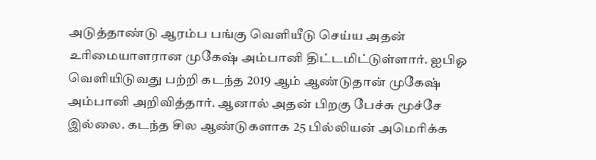அடுத்தாண்டு ஆரம்ப பங்கு வெளியீடு செய்ய அதன் உரிமையாளரான முகேஷ் அம்பானி திட்டமிட்டுள்ளார். ஐபிஓ வெளியிடுவது பற்றி கடந்த 2019 ஆம் ஆண்டுதான் முகேஷ் அம்பானி அறிவித்தார். ஆனால் அதன் பிறகு பேச்சு மூச்சே இல்லை. கடந்த சில ஆண்டுகளாக 25 பில்லியன் அமெரிக்க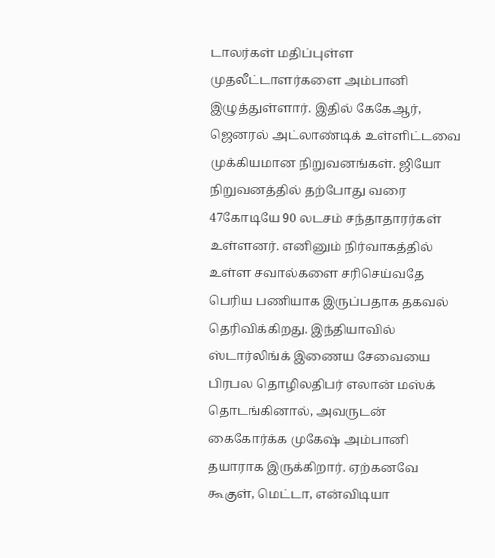டாலர்கள் மதிப்புள்ள முதலீட்டாளர்களை அம்பானி இழுத்துள்ளார். இதில் கேகேஆர், ஜெனரல் அட்லாண்டிக் உள்ளிட்டவை முக்கியமான நிறுவனங்கள். ஜியோ நிறுவனத்தில் தற்போது வரை 47கோடியே 90 லடசம் சந்தாதாரர்கள் உள்ளனர். எனினும் நிர்வாகத்தில் உள்ள சவால்களை சரிசெய்வதே பெரிய பணியாக இருப்பதாக தகவல் தெரிவிக்கிறது. இந்தியாவில் ஸ்டார்லிங்க் இணைய சேவையை பிரபல தொழிலதிபர் எலான் மஸ்க் தொடங்கினால், அவருடன் கைகோர்க்க முகேஷ் அம்பானி தயாராக இருக்கிறார். ஏற்கனவே கூகுள், மெட்டா, என்விடியா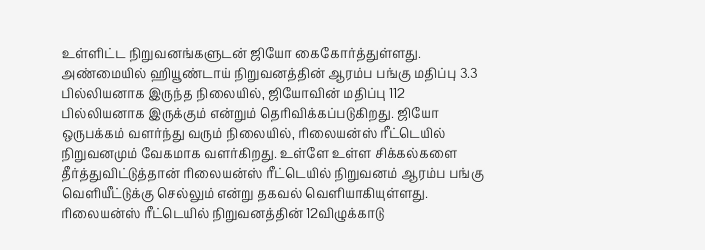உள்ளிட்ட நிறுவனங்களுடன் ஜியோ கைகோர்த்துள்ளது. அண்மையில் ஹியூண்டாய் நிறுவனத்தின் ஆரம்ப பங்கு மதிப்பு 3.3 பில்லியனாக இருந்த நிலையில், ஜியோவின் மதிப்பு 112 பில்லியனாக இருக்கும் என்றும் தெரிவிக்கப்படுகிறது. ஜியோ ஒருபக்கம் வளர்ந்து வரும் நிலையில், ரிலையன்ஸ் ரீட்டெயில் நிறுவனமும் வேகமாக வளர்கிறது. உள்ளே உள்ள சிக்கல்களை தீர்த்துவிட்டுத்தான் ரிலையன்ஸ் ரீட்டெயில் நிறுவனம் ஆரம்ப பங்கு வெளியீட்டுக்கு செல்லும் என்று தகவல் வெளியாகியுள்ளது. ரிலையன்ஸ் ரீட்டெயில் நிறுவனத்தின் 12விழுக்காடு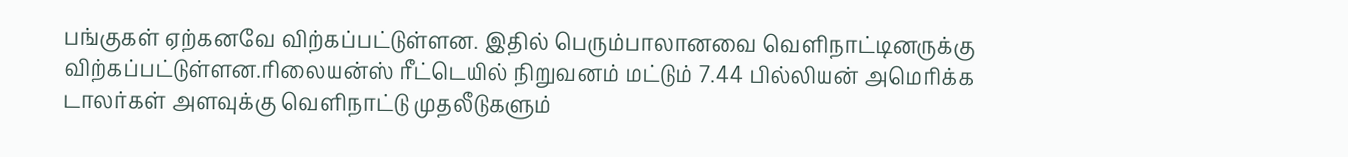பங்குகள் ஏற்கனவே விற்கப்பட்டுள்ளன. இதில் பெரும்பாலானவை வெளிநாட்டினருக்கு விற்கப்பட்டுள்ளன.ரிலையன்ஸ் ரீட்டெயில் நிறுவனம் மட்டும் 7.44 பில்லியன் அமெரிக்க டாலர்கள் அளவுக்கு வெளிநாட்டு முதலீடுகளும்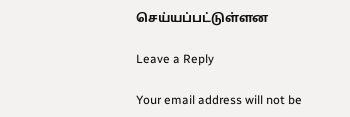செய்யப்பட்டுள்ளன

Leave a Reply

Your email address will not be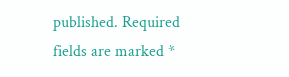published. Required fields are marked *